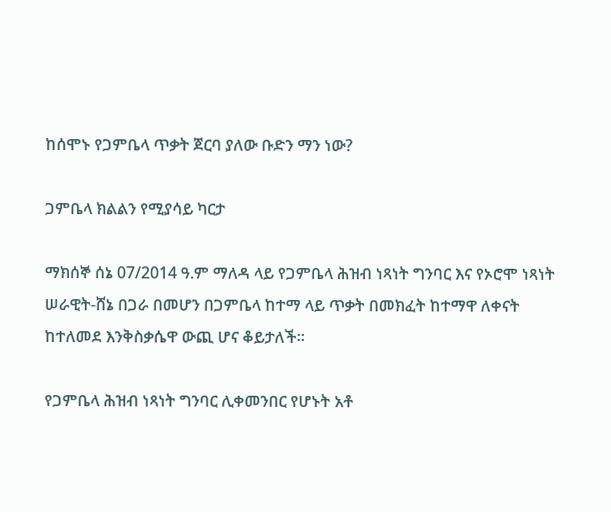ከሰሞኑ የጋምቤላ ጥቃት ጀርባ ያለው ቡድን ማን ነው?

ጋምቤላ ክልልን የሚያሳይ ካርታ

ማክሰኞ ሰኔ 07/2014 ዓ.ም ማለዳ ላይ የጋምቤላ ሕዝብ ነጻነት ግንባር እና የኦሮሞ ነጻነት ሠራዊት-ሸኔ በጋራ በመሆን በጋምቤላ ከተማ ላይ ጥቃት በመክፈት ከተማዋ ለቀናት ከተለመደ እንቅስቃሴዋ ውጪ ሆና ቆይታለች።

የጋምቤላ ሕዝብ ነጻነት ግንባር ሊቀመንበር የሆኑት አቶ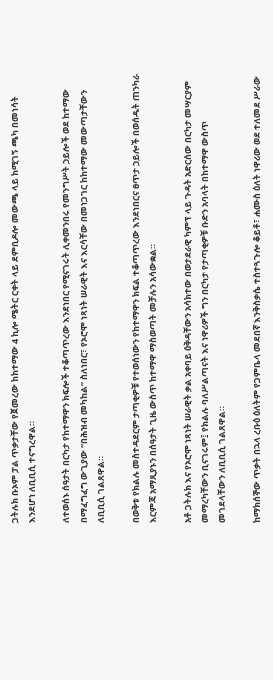ጋትሉክ ቡኦም ፓል ጥቃታቸው የጀመረው ከከተማው 4 ኪሎ ሜትር ርቀት ላይ ደምቢዶሎ መውጫ ላይ ከሚገኝ ጫካ በመነሳት እንደሆነ ለቢቢሲ ተናግረዋል።

ለተወሰኑ ሰዓታት በርካታ የከተማዋን ክፍሎች ተቆጣጥረው እንደነበር የሚናገሩት ሊቀመንበሩ የመንግሥት ኃይሎች ወደ ከተማው በማፈግፈግ ውጊያው “በሕዝብ መካከል” ስለነበር፣ የኦሮሞ ነጻነት ሠራዊት እና እርሳቸው በመነጋገር ከከተማው መውጣታቸውን ለቢቢሲ ገልጸዋል።

በወቅቱ የክልሉ መስተዳደርም ታጣቂዎቹ የተወሰነውን የከተማዋን ክፍል ተቆጣጥረው እንደነበርና ፀጥታ ኃይሎች በወሰዱት ጠንካራ እርምጃ አማጺያኑን በሰዓታት ጊዜ ውስጥ ከተማዋ ማስወጣት መቻሉን አሳውቋል።

አቶ ጋትሉክ እና የኦሮሞ ነጻነት ሠራዊት ቃል አቀባይ ዕቅዳቸውን አሳክተው በወታደራዊ ካምፕ ላይ ጉዳት አድርሰው በርካታ መሣርያም መማረካቸውን ቢናገሩም፤ የክልሉ ባለሥልጣናት እና ነዋሪዎች ግን በርካታ የታጣቂዎቹ ቡድን አባላት በከተማዋ ውስጥ መገደላቸውን ለቢቢሲ ገልጸዋል።

ከማክሰኞው ጥቃት በኋላ ረቡዕ ዕለትም የጋምቤላ መደበኛ እንቅስቃሴ ተስተጓጉሎ ቆይቶ፣ ሐሙስ ዕለት ነዋሪው ወደ ተለመደ ሥራው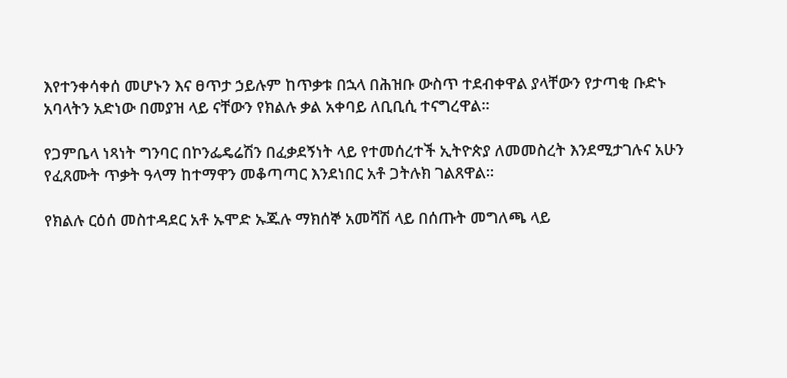እየተንቀሳቀሰ መሆኑን እና ፀጥታ ኃይሉም ከጥቃቱ በኋላ በሕዝቡ ውስጥ ተደብቀዋል ያላቸውን የታጣቂ ቡድኑ አባላትን አድነው በመያዝ ላይ ናቸውን የክልሉ ቃል አቀባይ ለቢቢሲ ተናግረዋል።

የጋምቤላ ነጻነት ግንባር በኮንፌዴሬሽን በፈቃደኝነት ላይ የተመሰረተች ኢትዮጵያ ለመመስረት እንደሚታገሉና አሁን የፈጸሙት ጥቃት ዓላማ ከተማዋን መቆጣጣር እንደነበር አቶ ጋትሉክ ገልጸዋል።

የክልሉ ርዕሰ መስተዳደር አቶ ኡሞድ ኡጁሉ ማክሰኞ አመሻሽ ላይ በሰጡት መግለጫ ላይ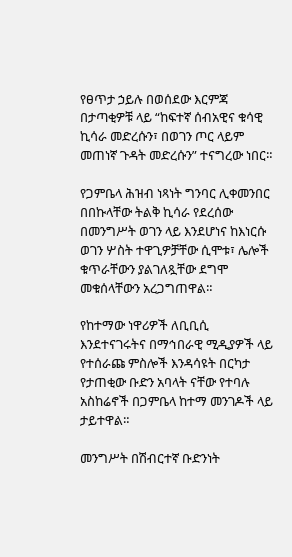የፀጥታ ኃይሉ በወሰደው እርምጃ በታጣቂዎቹ ላይ “ከፍተኛ ሰብአዊና ቁሳዊ ኪሳራ መድረሱን፣ በወገን ጦር ላይም መጠነኛ ጉዳት መድረሱን” ተናግረው ነበር።

የጋምቤላ ሕዝብ ነጻነት ግንባር ሊቀመንበር በበኩላቸው ትልቅ ኪሳራ የደረሰው በመንግሥት ወገን ላይ እንደሆነና ከእነርሱ ወገን ሦስት ተዋጊዎቻቸው ሲሞቱ፣ ሌሎች ቁጥራቸውን ያልገለጿቸው ደግሞ መቁሰላቸውን አረጋግጠዋል።

የከተማው ነዋሪዎች ለቢቢሲ እንደተናገሩትና በማኅበራዊ ሚዲያዎች ላይ የተሰራጩ ምስሎች እንዳሳዩት በርካታ የታጠቂው ቡድን አባላት ናቸው የተባሉ አስከሬኖች በጋምቤላ ከተማ መንገዶች ላይ ታይተዋል።

መንግሥት በሽብርተኛ ቡድንነት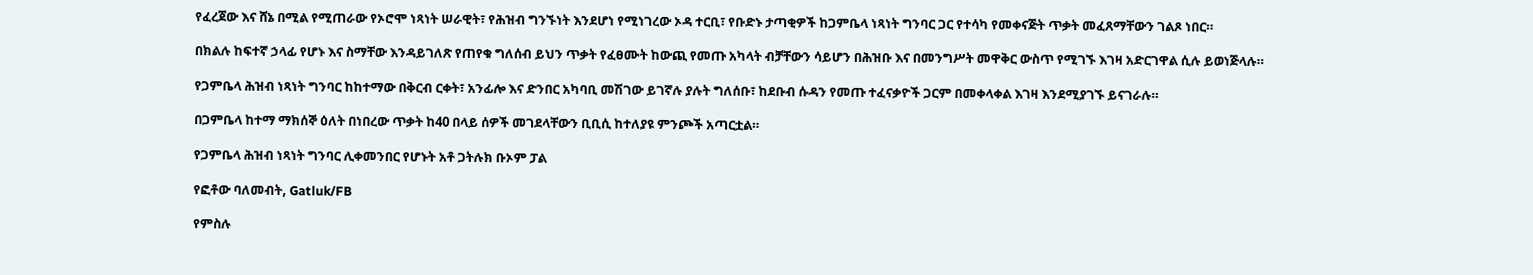የፈረጀው እና ሸኔ በሚል የሚጠራው የኦሮሞ ነጻነት ሠራዊት፣ የሕዝብ ግንኙነት እንደሆነ የሚነገረው ኦዳ ተርቢ፣ የቡድኑ ታጣቂዎች ከጋምቤላ ነጻነት ግንባር ጋር የተሳካ የመቀናጅት ጥቃት መፈጸማቸውን ገልጾ ነበር።

በክልሉ ከፍተኛ ኃላፊ የሆኑ እና ስማቸው እንዳይገለጽ የጠየቁ ግለሰብ ይህን ጥቃት የፈፀሙት ከውጪ የመጡ አካላት ብቻቸውን ሳይሆን በሕዝቡ እና በመንግሥት መዋቅር ውስጥ የሚገኙ እገዛ አድርገዋል ሲሉ ይወነጅላሉ።

የጋምቤላ ሕዝብ ነጻነት ግንባር ከከተማው በቅርብ ርቀት፣ አንፊሎ እና ድንበር አካባቢ መሽገው ይገኛሉ ያሉት ግለሰቡ፣ ከደቡብ ሱዳን የመጡ ተፈናቃዮች ጋርም በመቀላቀል እገዛ እንደሚያገኙ ይናገራሉ።

በጋምቤላ ከተማ ማክሰኞ ዕለት በነበረው ጥቃት ከ40 በላይ ሰዎች መገደላቸውን ቢቢሲ ከተለያዩ ምንጮች አጣርቷል።

የጋምቤላ ሕዝብ ነጻነት ግንባር ሊቀመንበር የሆኑት አቶ ጋትሉክ ቡኦም ፓል

የፎቶው ባለመብት, Gatluk/FB

የምስሉ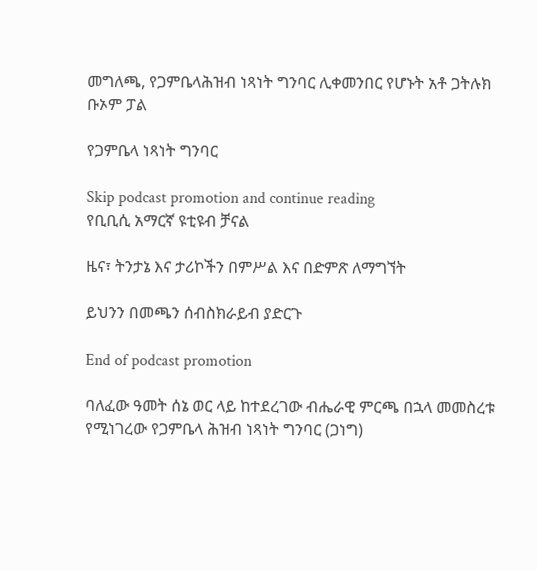መግለጫ, የጋምቤላሕዝብ ነጻነት ግንባር ሊቀመንበር የሆኑት አቶ ጋትሉክ ቡኦም ፓል

የጋምቤላ ነጻነት ግንባር

Skip podcast promotion and continue reading
የቢቢሲ አማርኛ ዩቲዩብ ቻናል

ዜና፣ ትንታኔ እና ታሪኮችን በምሥል እና በድምጽ ለማግኘት

ይህንን በመጫን ሰብስክራይብ ያድርጉ

End of podcast promotion

ባለፈው ዓመት ሰኔ ወር ላይ ከተደረገው ብሔራዊ ምርጫ በኋላ መመስረቱ የሚነገረው የጋምቤላ ሕዝብ ነጻነት ግንባር (ጋነግ)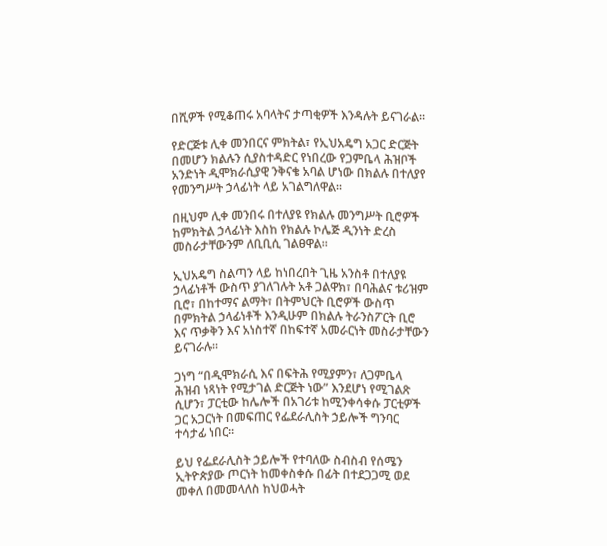በሺዎች የሚቆጠሩ አባላትና ታጣቂዎች እንዳሉት ይናገራል።

የድርጅቱ ሊቀ መንበርና ምክትል፣ የኢህአዴግ አጋር ድርጅት በመሆን ክልሉን ሲያስተዳድር የነበረው የጋምቤላ ሕዝቦች አንድነት ዲሞክራሲያዊ ንቅናቄ አባል ሆነው በክልሉ በተለያየ የመንግሥት ኃላፊነት ላይ አገልግለዋል።

በዚህም ሊቀ መንበሩ በተለያዩ የክልሉ መንግሥት ቢሮዎች ከምክትል ኃላፊነት እስከ የክልሉ ኮሌጅ ዲንነት ድረስ መስራታቸውንም ለቢቢሲ ገልፀዋል።

ኢህአዴግ ስልጣን ላይ ከነበረበት ጊዜ አንስቶ በተለያዩ ኃላፊነቶች ውስጥ ያገለገሉት አቶ ጋልዋክ፣ በባሕልና ቱሪዝም ቢሮ፣ በከተማና ልማት፣ በትምህርት ቢሮዎች ውስጥ በምክትል ኃላፊነቶች እንዲሁም በክልሉ ትራንስፖርት ቢሮ እና ጥቃቅን እና አነስተኛ በከፍተኛ አመራርነት መስራታቸውን ይናገራሉ።

ጋነግ “በዲሞክራሲ እና በፍትሕ የሚያምን፣ ለጋምቤላ ሕዝብ ነጻነት የሚታገል ድርጅት ነው” እንደሆነ የሚገልጽ ሲሆን፣ ፓርቲው ከሌሎች በአገሪቱ ከሚንቀሳቀሱ ፓርቲዎች ጋር አጋርነት በመፍጠር የፌደራሊስት ኃይሎች ግንባር ተሳታፊ ነበር።

ይህ የፌደራሊስት ኃይሎች የተባለው ስብስብ የሰሜን ኢትዮጵያው ጦርነት ከመቀስቀሱ በፊት በተደጋጋሚ ወደ መቀለ በመመላለስ ከህወሓት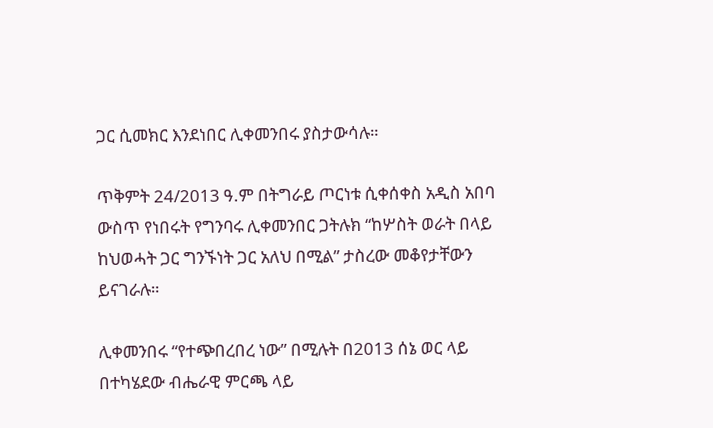ጋር ሲመክር እንደነበር ሊቀመንበሩ ያስታውሳሉ።

ጥቅምት 24/2013 ዓ.ም በትግራይ ጦርነቱ ሲቀሰቀስ አዲስ አበባ ውስጥ የነበሩት የግንባሩ ሊቀመንበር ጋትሉክ “ከሦስት ወራት በላይ ከህወሓት ጋር ግንኙነት ጋር አለህ በሚል” ታስረው መቆየታቸውን ይናገራሉ።

ሊቀመንበሩ “የተጭበረበረ ነው” በሚሉት በ2013 ሰኔ ወር ላይ በተካሄደው ብሔራዊ ምርጫ ላይ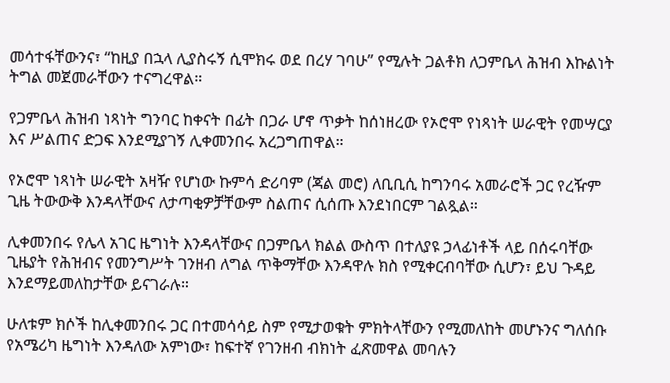መሳተፋቸውንና፣ “ከዚያ በኋላ ሊያስሩኝ ሲሞክሩ ወደ በረሃ ገባሁ” የሚሉት ጋልቶክ ለጋምቤላ ሕዝብ እኩልነት ትግል መጀመራቸውን ተናግረዋል።

የጋምቤላ ሕዝብ ነጻነት ግንባር ከቀናት በፊት በጋራ ሆኖ ጥቃት ከሰነዘረው የኦሮሞ የነጻነት ሠራዊት የመሣርያ እና ሥልጠና ድጋፍ እንደሚያገኝ ሊቀመንበሩ አረጋግጠዋል።

የኦሮሞ ነጻነት ሠራዊት አዛዥ የሆነው ኩምሳ ድሪባም (ጃል መሮ) ለቢቢሲ ከግንባሩ አመራሮች ጋር የረዥም ጊዜ ትውውቅ እንዳላቸውና ለታጣቂዎቻቸውም ስልጠና ሲሰጡ እንደነበርም ገልጿል።

ሊቀመንበሩ የሌላ አገር ዜግነት እንዳላቸውና በጋምቤላ ክልል ውስጥ በተለያዩ ኃላፊነቶች ላይ በሰሩባቸው ጊዜያት የሕዝብና የመንግሥት ገንዘብ ለግል ጥቅማቸው እንዳዋሉ ክስ የሚቀርብባቸው ሲሆን፣ ይህ ጉዳይ እንደማይመለከታቸው ይናገራሉ።

ሁለቱም ክሶች ከሊቀመንበሩ ጋር በተመሳሳይ ስም የሚታወቁት ምክትላቸውን የሚመለከት መሆኑንና ግለሰቡ የአሜሪካ ዜግነት እንዳለው አምነው፣ ከፍተኛ የገንዘብ ብክነት ፈጽመዋል መባሉን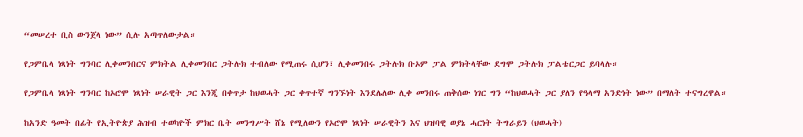“መሠረተ ቢስ ውንጀላ ነው” ሲሉ አጣጥለውታል።

የጋምቤላ ነጻነት ግንባር ሊቀመንበርና ምክትል ሊቀመንበር ጋትሉክ ተብለው የሚጠሩ ሲሆን፣ ሊቀመንበሩ ጋትሉክ ቡኦም ፓል ምክትላቸው ደግሞ ጋትሉክ ፓልቴርጋር ይባላሉ።

የጋምቤላ ነጻነት ግንባር ከኦሮሞ ነጻነት ሠራዊት ጋር እንጂ በቀጥታ ከህወሓት ጋር ቀጥተኛ ግንኙነት እንደሌለው ሊቀ መንበሩ ጠቅሰው ነገር ግን “ከህወሓት ጋር ያለን የዓላማ አንድነት ነው” በማለት ተናግረዋል።

ከአንድ ዓመት በፊት የኢትዮጵያ ሕዝብ ተወካዮች ምክር ቤት መንግሥት ሸኔ የሚለውን የኦሮሞ ነጻነት ሠራዊትን እና ህዝባዊ ወያኔ ሓርነት ትግራይን (ህወሓት)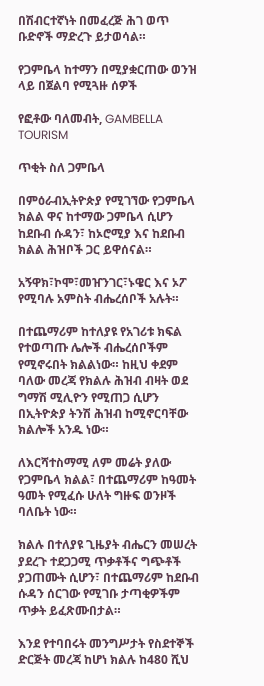በሽብርተኛነት በመፈረጅ ሕገ ወጥ ቡድኖች ማድረጉ ይታወሳል።

የጋምቤላ ከተማን በሚያቋርጠው ወንዝ ላይ በጀልባ የሚጓዙ ሰዎች

የፎቶው ባለመብት, GAMBELLA TOURISM

ጥቂት ስለ ጋምቤላ

በምዕራብኢትዮጵያ የሚገኘው የጋምቤላ ክልል ዋና ከተማው ጋምቤላ ሲሆን ከደቡብ ሱዳን፣ ከኦሮሚያ እና ከደቡብ ክልል ሕዝቦች ጋር ይዋሰናል።

አኝዋክ፣ኮሞ፣መዠንገር፣ኑዌር እና ኦፖ የሚባሉ አምስት ብሔረሰቦች አሉት።

በተጨማሪም ከተለያዩ የአገሪቱ ክፍል የተወጣጡ ሌሎች ብሔረሰቦችም የሚኖሩበት ክልልነው። ከዚህ ቀደም ባለው መረጃ የክልሉ ሕዝብ ብዛት ወደ ግማሽ ሚሊዮን የሚጠጋ ሲሆን በኢትዮጵያ ትንሽ ሕዝብ ከሚኖርባቸው ክልሎች አንዱ ነው።

ለእርሻተስማሚ ለም መሬት ያለው የጋምቤላ ክልል፣ በተጨማሪም ከዓመት ዓመት የሚፈሱ ሁለት ግዙፍ ወንዞች ባለቤት ነው።

ክልሉ በተለያዩ ጊዜያት ብሔርን መሠረት ያደረጉ ተደጋጋሚ ጥቃቶችና ግጭቶች ያጋጠሙት ሲሆን፣ በተጨማሪም ከደቡብ ሱዳን ሰርገው የሚገቡ ታጣቂዎችም ጥቃት ይፈጽሙበታል።

እንደ የተባበሩት መንግሥታት የስደተኞች ድርጅት መረጃ ከሆነ ክልሉ ከ480 ሺህ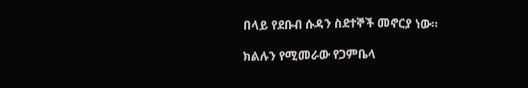በላይ የደቡብ ሱዳን ስደተኞች መኖርያ ነው።

ክልሉን የሚመራው የጋምቤላ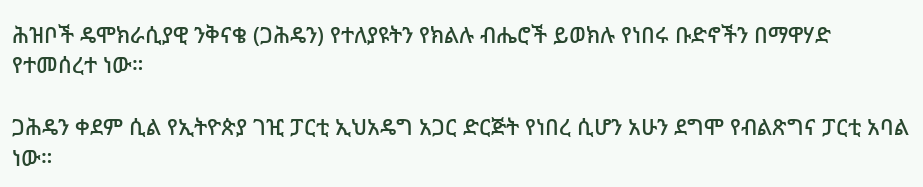ሕዝቦች ዴሞክራሲያዊ ንቅናቄ (ጋሕዴን) የተለያዩትን የክልሉ ብሔሮች ይወክሉ የነበሩ ቡድኖችን በማዋሃድ የተመሰረተ ነው።

ጋሕዴን ቀደም ሲል የኢትዮጵያ ገዢ ፓርቲ ኢህአዴግ አጋር ድርጅት የነበረ ሲሆን አሁን ደግሞ የብልጽግና ፓርቲ አባል ነው።